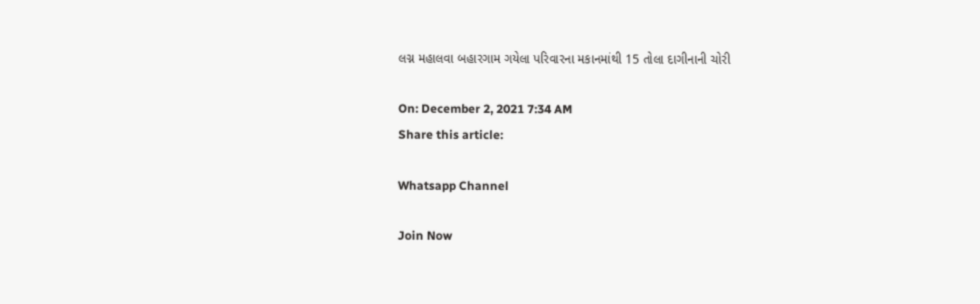લગ્ન મહાલવા બહારગામ ગયેલા પરિવારના મકાનમાંથી 15 તોલા દાગીનાની ચોરી

On: December 2, 2021 7:34 AM
Share this article:

Whatsapp Channel

Join Now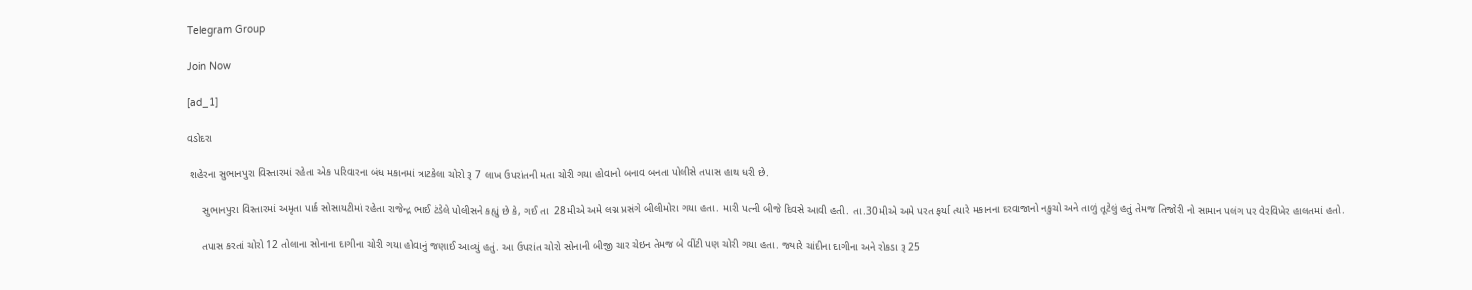Telegram Group

Join Now

[ad_1]

વડોદરા

 શહેરના સુભાનપુરા વિસ્તારમાં રહેતા એક પરિવારના બંધ મકાનમાં ત્રાટકેલા ચોરો રૂ 7 લાખ ઉપરાંતની મતા ચોરી ગયા હોવાનો બનાવ બનતા પોલીસે તપાસ હાથ ધરી છે.

     સુભાનપુરા વિસ્તારમાં અમૃતા પાર્ક સોસાયટીમાં રહેતા રાજેન્દ્ર ભાઈ ટંડેલે પોલીસને કહ્યું છે કે, ગઈ તા  28મીએ અમે લગ્ન પ્રસંગે બીલીમોરા ગયા હતા. મારી પત્ની બીજે દિવસે આવી હતી. તા.30મીએ અમે પરત ફર્યા ત્યારે મકાનના દરવાજાનો નકુચો અને તાળું તૂટેલું હતું તેમજ તિજોરી નો સામાન પલંગ પર વેરવિખેર હાલતમાં હતો.

     તપાસ કરતાં ચોરો 12 તોલાના સોનાના દાગીના ચોરી ગયા હોવાનું જણાઈ આવ્યું હતું. આ ઉપરાંત ચોરો સોનાની બીજી ચાર ચેઇન તેમજ બે વીંટી પણ ચોરી ગયા હતા. જ્યારે ચાંદીના દાગીના અને રોકડા રૂ 25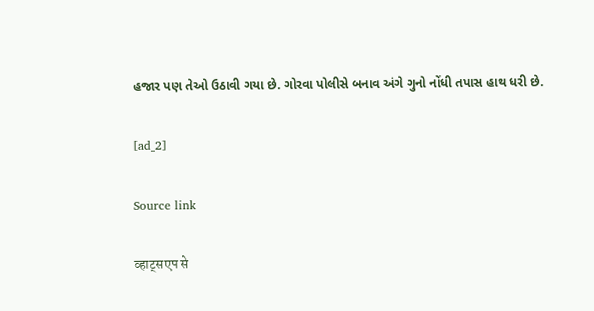હજાર પણ તેઓ ઉઠાવી ગયા છે. ગોરવા પોલીસે બનાવ અંગે ગુનો નોંધી તપાસ હાથ ધરી છે.

[ad_2]

Source link

व्हाट्सएप से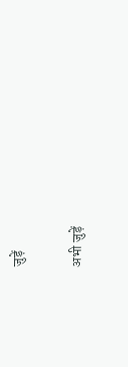जुड़ें

अभी जुड़ें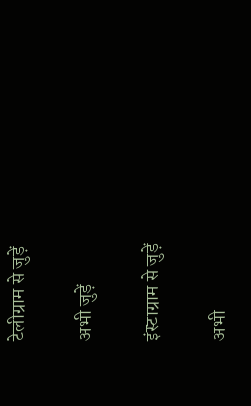टेलीग्राम से जुड़ें

अभी जुड़ें

इंस्टाग्राम से जुड़ें

अभी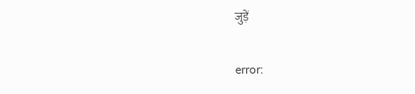जुड़ें

error: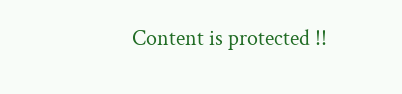Content is protected !!